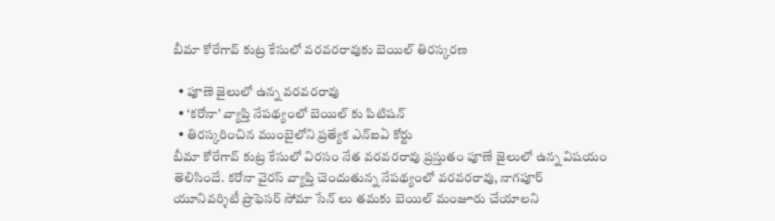బీమా కోరేగావ్ కుట్ర కేసులో వరవరరావుకు బెయిల్ తిరస్కరణ

  • పూణె జైలులో ఉన్న వరవరరావు
  • ‘కరోనా’ వ్యాప్తి నేపథ్యంలో బెయిల్ కు పిటిషన్
  • తిరస్కరించిన ముంబైలోని ప్రత్యేక ఎన్ఐఏ కోర్టు
బీమా కోరేగావ్ కుట్ర కేసులో విరసం నేత వరవరరావు ప్రస్తుతం పూణే జైలులో ఉన్న విషయం తెలిసిందే. కరోనా వైరస్ వ్యాప్తి చెందుతున్న నేపథ్యంలో వరవరరావు, నాగపూర్ యూనివర్శిటీ ప్రొఫెసర్ సోమా సేన్ లు తమకు బెయిల్ మంజూరు చేయాలని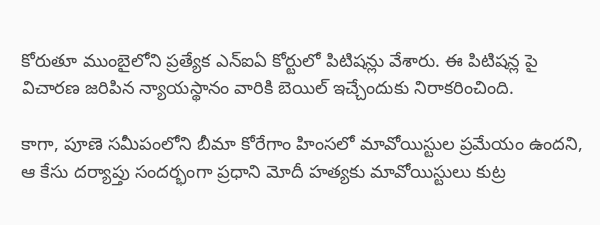కోరుతూ ముంబైలోని ప్రత్యేక ఎన్ఐఏ కోర్టులో పిటిషన్లు వేశారు. ఈ పిటిషన్ల పై విచారణ జరిపిన న్యాయస్థానం వారికి బెయిల్ ఇచ్చేందుకు నిరాకరించింది.

కాగా, పూణె సమీపంలోని బీమా కోరేగాం హింసలో మావోయిస్టుల ప్రమేయం ఉందని, ఆ కేసు దర్యాప్తు సందర్భంగా ప్రధాని మోదీ హత్యకు మావోయిస్టులు కుట్ర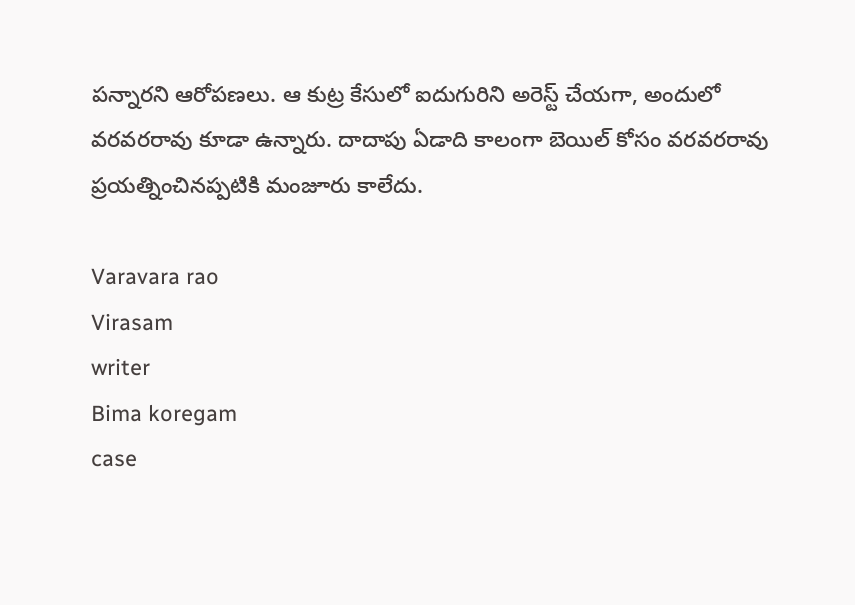పన్నారని ఆరోపణలు. ఆ కుట్ర కేసులో ఐదుగురిని అరెస్ట్ చేయగా, అందులో వరవరరావు కూడా ఉన్నారు. దాదాపు ఏడాది కాలంగా బెయిల్ కోసం వరవరరావు ప్రయత్నించినప్పటికి మంజూరు కాలేదు.

Varavara rao
Virasam
writer
Bima koregam
case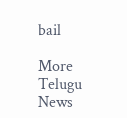bail

More Telugu News